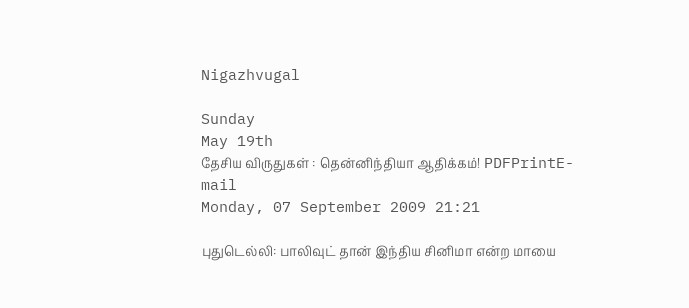Nigazhvugal

Sunday
May 19th
தேசிய விருதுகள் : தென்னிந்தியா ஆதிக்கம்! PDFPrintE-mail
Monday, 07 September 2009 21:21

புதுடெல்லி: பாலிவுட் தான் இந்திய சினிமா என்ற மாயை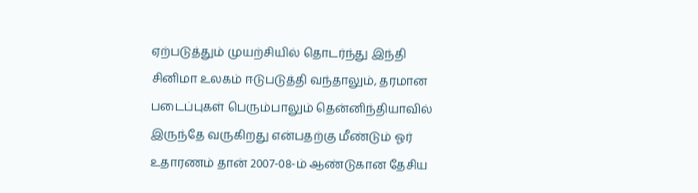ஏற்படுத்தும் முயற்சியில் தொடர்ந்து இந்தி சினிமா உலகம் ஈடுபடுத்தி வந்தாலும், தரமான படைப்புகள் பெரும்பாலும் தென்னிந்தியாவில் இருந்தே வருகிறது என்பதற்கு மீண்டும் ஓர் உதாரணம் தான் 2007-08-ம் ஆண்டுகான தேசிய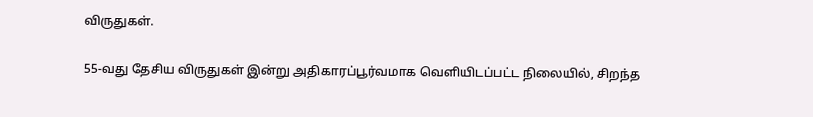விருதுகள்.

55-வது தேசிய விருதுகள் இன்று அதிகாரப்பூர்வமாக வெளியிடப்பட்ட நிலையில், சிறந்த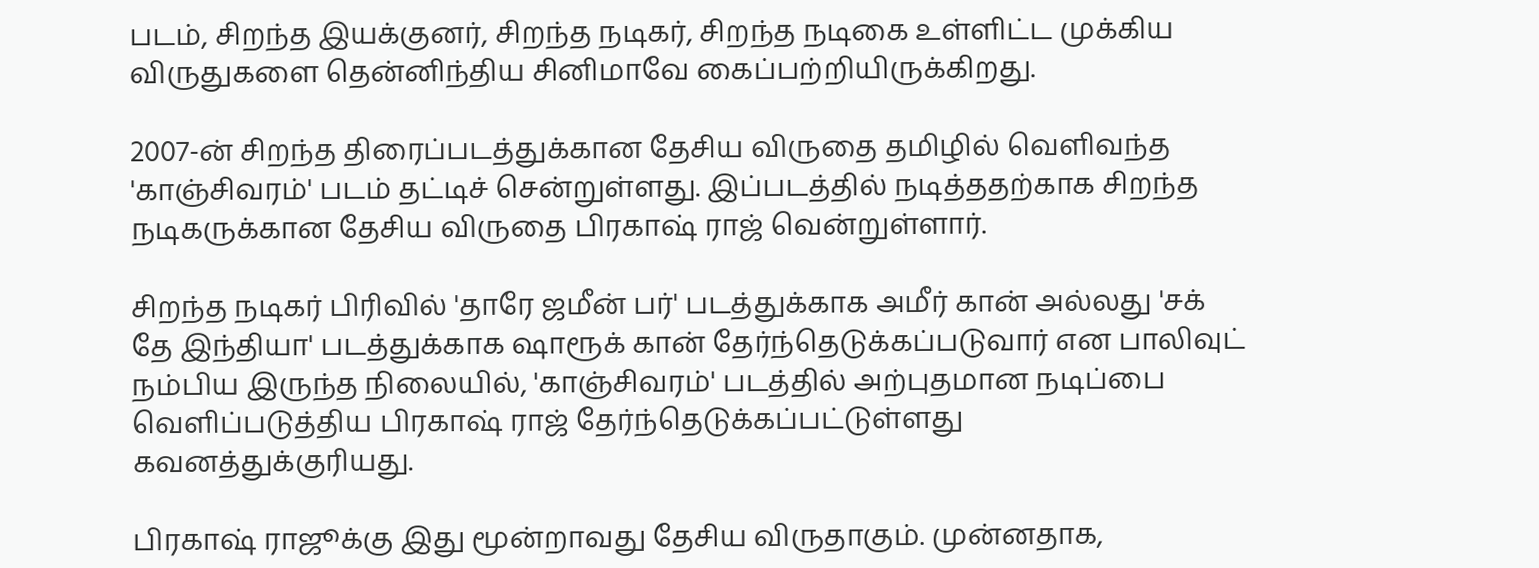படம், சிறந்த இயக்குனர், சிறந்த நடிகர், சிறந்த நடிகை உள்ளிட்ட முக்கிய விருதுகளை தென்னிந்திய சினிமாவே கைப்பற்றியிருக்கிறது.

2007-ன் சிறந்த திரைப்படத்துக்கான தேசிய விருதை தமிழில் வெளிவந்த 'காஞ்சிவரம்' படம் தட்டிச் சென்றுள்ளது. இப்படத்தில் நடித்ததற்காக சிறந்த நடிகருக்கான தேசிய விருதை பிரகாஷ் ராஜ் வென்றுள்ளார்.

சிறந்த நடிகர் பிரிவில் 'தாரே ஜமீன் பர்' படத்துக்காக அமீர் கான் அல்லது 'சக் தே இந்தியா' படத்துக்காக ஷாரூக் கான் தேர்ந்தெடுக்கப்படுவார் என பாலிவுட் நம்பிய இருந்த நிலையில், 'காஞ்சிவரம்' படத்தில் அற்புதமான நடிப்பை வெளிப்படுத்திய பிரகாஷ் ராஜ் தேர்ந்தெடுக்கப்பட்டுள்ளது கவனத்துக்குரியது.

பிரகாஷ் ராஜூக்கு இது மூன்றாவது தேசிய விருதாகும். முன்னதாக,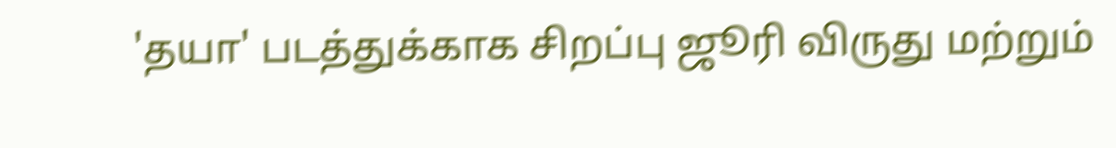'தயா' படத்துக்காக சிறப்பு ஜூரி விருது மற்றும்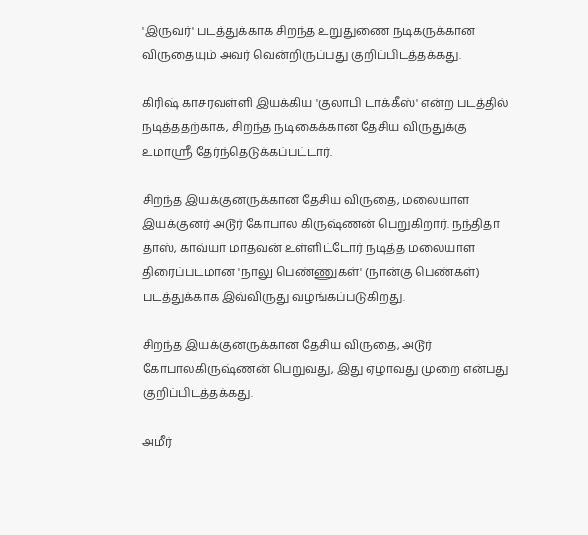'இருவர்' படத்துக்காக சிறந்த உறுதுணை நடிகருக்கான விருதையும் அவர் வென்றிருப்பது குறிப்பிடத்தக்கது.

கிரிஷ் காசரவள்ளி இயக்கிய 'குலாபி டாக்கீஸ்' என்ற படத்தில் நடித்ததற்காக, சிறந்த நடிகைக்கான தேசிய விருதுக்கு உமாஸ்ரீ தேர்ந்தெடுக்கப்பட்டார்.

சிறந்த இயக்குனருக்கான தேசிய விருதை, மலையாள இயக்குனர் அடூர் கோபால கிருஷ்ணன் பெறுகிறார். நந்திதா தாஸ், காவ்யா மாதவன் உள்ளிட்டோர் நடித்த மலையாள திரைப்படமான 'நாலு பெண்ணுகள்' (நான்கு பெண்கள்) படத்துக்காக இவ்விருது வழங்கப்படுகிறது.

சிறந்த இயக்குனருக்கான தேசிய விருதை, அடூர் கோபாலகிருஷ்ணன் பெறுவது, இது ஏழாவது முறை என்பது குறிப்பிடத்தக்கது.

அமீர்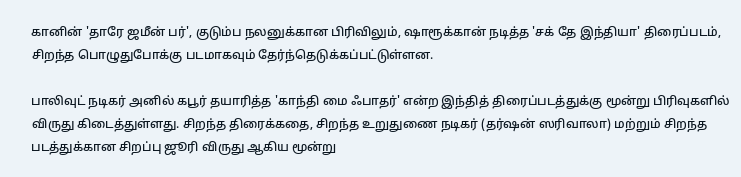கானின் 'தாரே ஜமீன் பர்', குடும்ப நலனுக்கான பிரிவிலும், ஷாரூக்கான் நடித்த 'சக் தே இந்தியா' திரைப்படம், சிறந்த பொழுதுபோக்கு படமாகவும் தேர்ந்தெடுக்கப்பட்டுள்ளன.

பாலிவுட் நடிகர் அனில் கபூர் தயாரித்த 'காந்தி மை ஃபாதர்' என்ற இந்தித் திரைப்படத்துக்கு மூன்று பிரிவுகளில் விருது கிடைத்துள்ளது. சிறந்த திரைக்கதை, சிறந்த உறுதுணை நடிகர் (தர்ஷன் ஸரிவாலா) மற்றும் சிறந்த படத்துக்கான சிறப்பு ஜூரி விருது ஆகிய மூன்று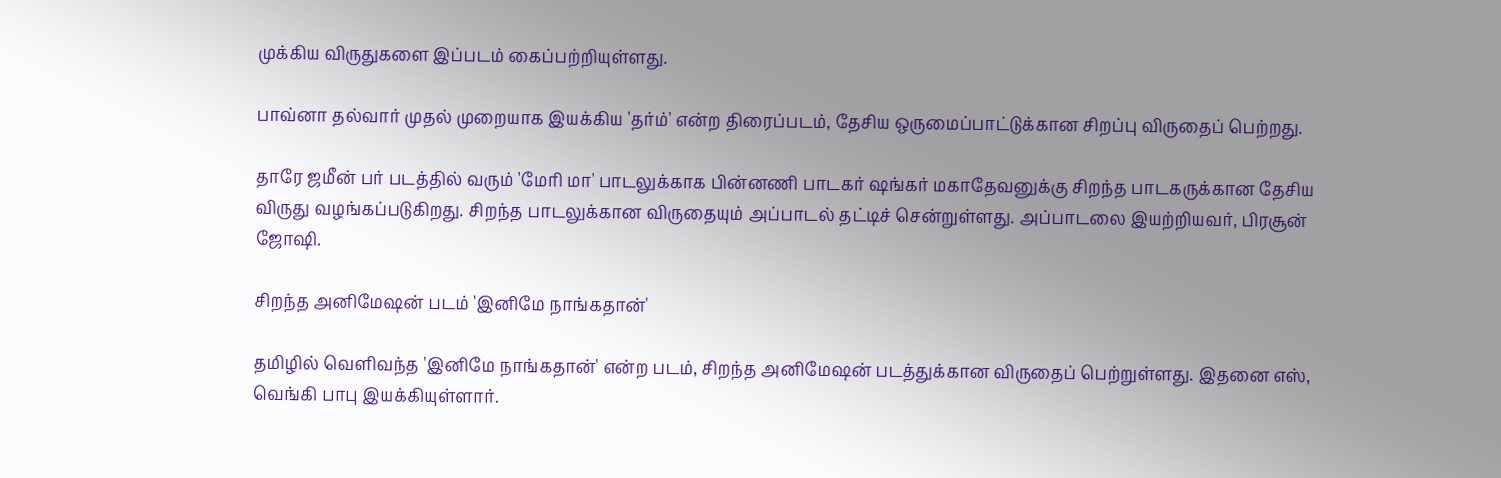முக்கிய விருதுகளை இப்படம் கைப்பற்றியுள்ளது.

பாவ்னா தல்வார் முதல் முறையாக இயக்கிய 'தர்ம்' என்ற திரைப்படம், தேசிய ஒருமைப்பாட்டுக்கான சிறப்பு விருதைப் பெற்றது.

தாரே ஜமீன் பர் படத்தில் வரும் 'மேரி மா' பாடலுக்காக பின்னணி பாடகர் ஷங்கர் மகாதேவனுக்கு சிறந்த பாடகருக்கான தேசிய விருது வழங்கப்படுகிறது. சிறந்த பாடலுக்கான விருதையும் அப்பாடல் தட்டிச் சென்றுள்ளது. அப்பாடலை இயற்றியவர், பிரசூன் ஜோஷி.

சிறந்த அனிமேஷன் படம் 'இனிமே நாங்கதான்'

தமிழில் வெளிவந்த 'இனிமே நாங்கதான்' என்ற படம், சிறந்த அனிமேஷன் படத்துக்கான விருதைப் பெற்றுள்ளது. இதனை எஸ், வெங்கி பாபு இயக்கியுள்ளார்.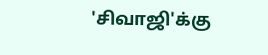'சிவாஜி'க்கு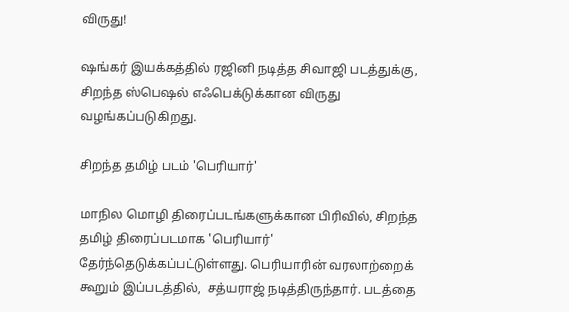விருது!

ஷங்கர் இயக்கத்தில் ரஜினி நடித்த சிவாஜி படத்துக்கு, சிறந்த ஸ்பெஷல் எஃபெக்டுக்கான விருது வழங்கப்படுகிறது.

சிறந்த தமிழ் படம் 'பெரியார்'

மாநில மொழி திரைப்படங்களுக்கான பிரிவில், சிறந்த தமிழ் திரைப்படமாக 'பெரியார்' தேர்ந்தெடுக்கப்பட்டுள்ளது. பெரியாரின் வரலாற்றைக் கூறும் இப்படத்தில்,  சத்யராஜ் நடித்திருந்தார். படத்தை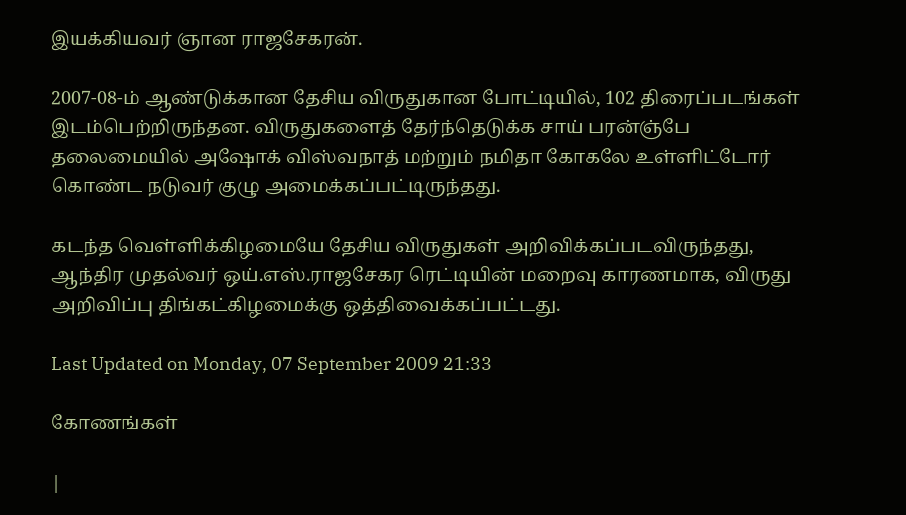இயக்கியவர் ஞான ராஜசேகரன்.

2007-08-ம் ஆண்டுக்கான தேசிய விருதுகான போட்டியில், 102 திரைப்படங்கள் இடம்பெற்றிருந்தன. விருதுகளைத் தேர்ந்தெடுக்க சாய் பரன்ஞ்பே தலைமையில் அஷோக் விஸ்வநாத் மற்றும் நமிதா கோகலே உள்ளிட்டோர் கொண்ட நடுவர் குழு அமைக்கப்பட்டிருந்தது.

கடந்த வெள்ளிக்கிழமையே தேசிய விருதுகள் அறிவிக்கப்படவிருந்தது, ஆந்திர முதல்வர் ஒய்.எஸ்.ராஜசேகர ரெட்டியின் மறைவு காரணமாக, விருது அறிவிப்பு திங்கட்கிழமைக்கு ஒத்திவைக்கப்பட்டது.

Last Updated on Monday, 07 September 2009 21:33

கோணங்கள்

|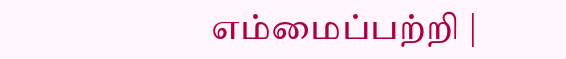எம்மைப்பற்றி |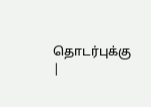தொடர்புக்கு |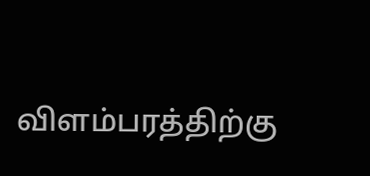விளம்பரத்திற்கு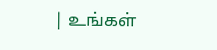| உங்கள்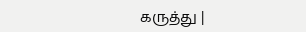கருத்து |